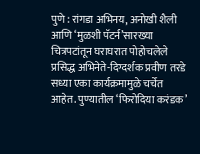पुणे : रांगडा अभिनय, अनोखी शैली आणि ‘मुळशी पॅटर्न’सारख्या चित्रपटांतून घराघरात पोहोचलेले प्रसिद्ध अभिनेते-दिग्दर्शक प्रवीण तरडे सध्या एका कार्यक्रमामुळे चर्चेत आहेत. पुण्यातील ‘फिरोदिया करंडक’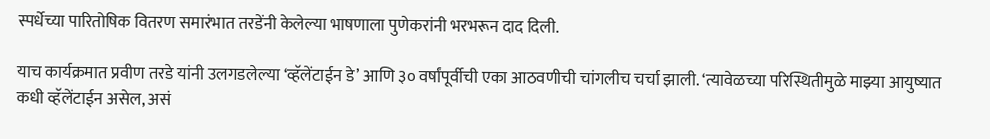स्पर्धेच्या पारितोषिक वितरण समारंभात तरडेंनी केलेल्या भाषणाला पुणेकरांनी भरभरून दाद दिली.

याच कार्यक्रमात प्रवीण तरडे यांनी उलगडलेल्या ‘व्हॅलेंटाईन डे’ आणि ३० वर्षांपूर्वीची एका आठवणीची चांगलीच चर्चा झाली. ‘त्यावेळच्या परिस्थितीमुळे माझ्या आयुष्यात कधी व्हॅलेंटाईन असेल, असं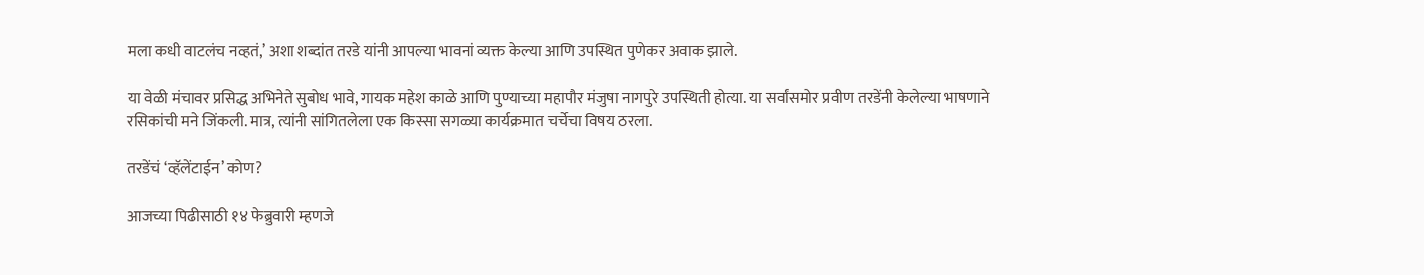मला कधी वाटलंच नव्हतं,’ अशा शब्दांत तरडे यांनी आपल्या भावनां व्यक्त केल्या आणि उपस्थित पुणेकर अवाक झाले.

या वेळी मंचावर प्रसिद्ध अभिनेते सुबोध भावे, गायक महेश काळे आणि पुण्याच्या महापौर मंजुषा नागपुरे उपस्थिती होत्या. या सर्वांसमोर प्रवीण तरडेंनी केलेल्या भाषणाने रसिकांची मने जिंकली. मात्र, त्यांनी सांगितलेला एक किस्सा सगळ्या कार्यक्रमात चर्चेचा विषय ठरला.

तरडेंचं ‘व्हॅलेंटाईन’ कोण?

आजच्या पिढीसाठी १४ फेब्रुवारी म्हणजे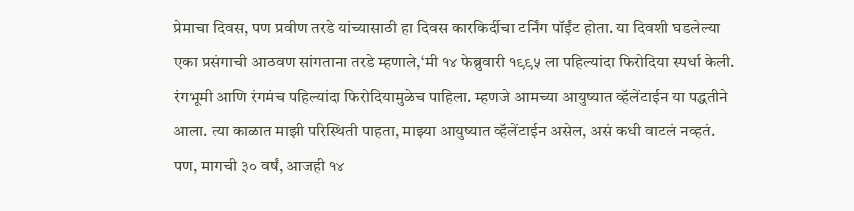प्रेमाचा दिवस, पण प्रवीण तरडे यांच्यासाठी हा दिवस कारकिर्दीचा टर्निंग पॉईंट होता. या दिवशी घडलेल्या एका प्रसंगाची आठवण सांगताना तरडे म्हणाले,‘मी १४ फेब्रुवारी १९९५ ला पहिल्यांदा फिरोदिया स्पर्धा केली. रंगभूमी आणि रंगमंच पहिल्यांदा फिरोदियामुळेच पाहिला. म्हणजे आमच्या आयुष्यात व्हॅलेंटाईन या पद्धतीने आला. त्या काळात माझी परिस्थिती पाहता, माझ्या आयुष्यात व्हॅलेंटाईन असेल, असं कधी वाटलं नव्हतं. पण, मागची ३० वर्षं, आजही १४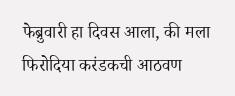फेब्रुवारी हा दिवस आला, की मला फिरोदिया करंडकची आठवण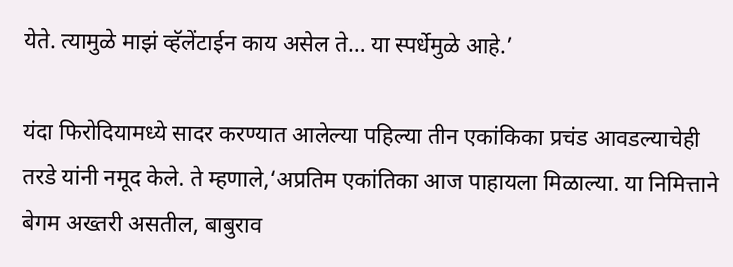येते. त्यामुळे माझं व्हॅलेंटाईन काय असेल ते… या स्पर्धेमुळे आहे.’

यंदा फिरोदियामध्ये सादर करण्यात आलेल्या पहिल्या तीन एकांकिका प्रचंड आवडल्याचेही तरडे यांनी नमूद केले. ते म्हणाले,‘अप्रतिम एकांतिका आज पाहायला मिळाल्या. या निमित्ताने बेगम अख्तरी असतील, बाबुराव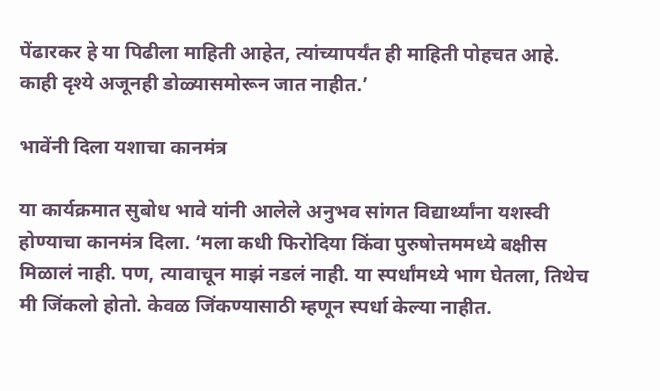पेंढारकर हे या पिढीला माहिती आहेत, त्यांच्यापर्यंत ही माहिती पोहचत आहे. काही दृश्ये अजूनही डोळ्यासमोरून जात नाहीत.’

भावेंनी दिला यशाचा कानमंत्र

या कार्यक्रमात सुबोध भावे यांनी आलेले अनुभव सांगत विद्यार्थ्यांना यशस्वी होण्याचा कानमंत्र दिला. ‘मला कधी फिरोदिया किंवा पुरुषोत्तममध्ये बक्षीस मिळालं नाही. पण, त्यावाचून माझं नडलं नाही. या स्पर्धांमध्ये भाग घेतला, तिथेच मी जिंकलो होतो. केवळ जिंकण्यासाठी म्हणून स्पर्धा केल्या नाहीत.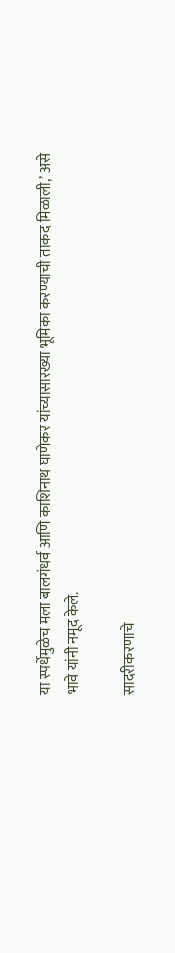या स्पर्धेमुळेच मला बालगंधर्व आणि काशिनाथ घाणेकर यांच्यासारख्या भूमिका करण्याची ताकद मिळाली,’ असे भावे यांनी नमूद केले.

सादरीकरणाचे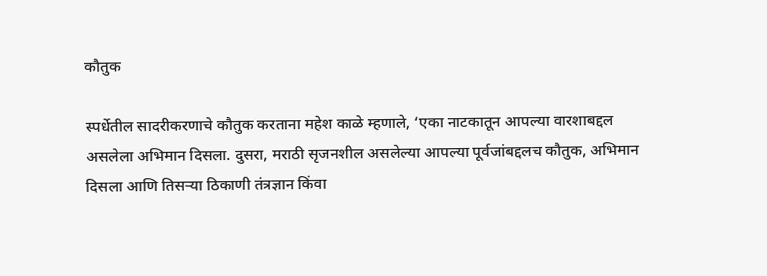कौतुक

स्पर्धेतील सादरीकरणाचे कौतुक करताना महेश काळे म्हणाले, ‘एका नाटकातून आपल्या वारशाबद्दल असलेला अभिमान दिसला. दुसरा, मराठी सृजनशील असलेल्या आपल्या पूर्वजांबद्दलच कौतुक, अभिमान दिसला आणि तिसऱ्या ठिकाणी तंत्रज्ञान किंवा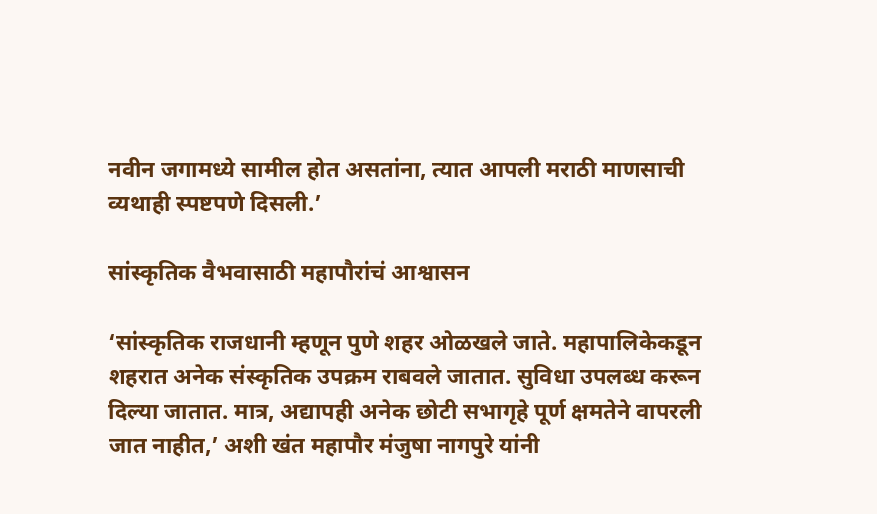नवीन जगामध्ये सामील होत असतांना, त्यात आपली मराठी माणसाची व्यथाही स्पष्टपणे दिसली.’

सांस्कृतिक वैभवासाठी महापौरांचं आश्वासन

‘सांस्कृतिक राजधानी म्हणून पुणे शहर ओळखले जाते. महापालिकेकडून शहरात अनेक संस्कृतिक उपक्रम राबवले जातात. सुविधा उपलब्ध करून दिल्या जातात. मात्र, अद्यापही अनेक छोटी सभागृहे पूर्ण क्षमतेने वापरली जात नाहीत,’ अशी खंत महापौर मंजुषा नागपुरे यांनी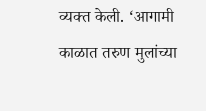व्यक्त केली. ‘आगामी काळात तरुण मुलांच्या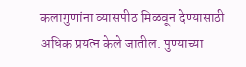कलागुणांना व्यासपीठ मिळवून देण्यासाठी अधिक प्रयत्न केले जातील. पुण्याच्या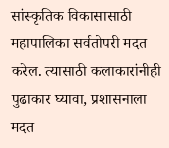सांस्कृतिक विकासासाठी महापालिका सर्वतोपरी मदत करेल. त्यासाठी कलाकारांनीही पुढाकार घ्यावा, प्रशासनाला मदत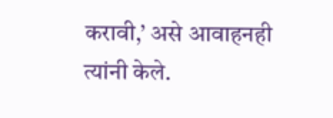करावी,’ असे आवाहनही त्यांनी केले.